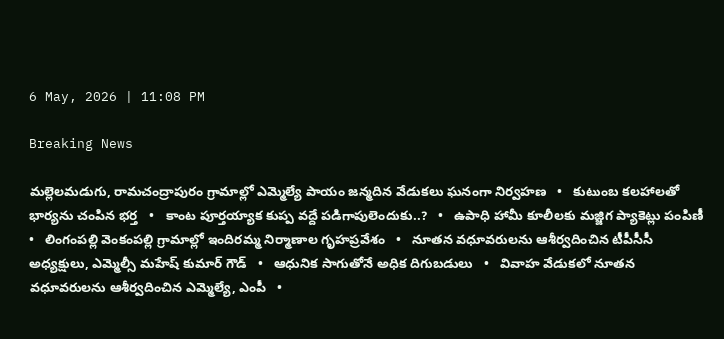6 May, 2026 | 11:08 PM

Breaking News

మల్లెలమడుగు, రామచంద్రాపురం గ్రామాల్లో ఎమ్మెల్యే పాయం జన్మదిన వేడుకలు ఘనంగా నిర్వహణ   •   కుటుంబ కలహాలతో భార్యను చంపిన భర్త   •   కాంట పూర్తయ్యాక కుప్ప వద్దే పడిగాపులెందుకు..?   •   ఉపాధి హామీ కూలీలకు మజ్జిగ ప్యాకెట్లు పంపిణీ   •   లింగంపల్లి వెంకంపల్లి గ్రామాల్లో ఇందిరమ్మ నిర్మాణాల గృహప్రవేశం   •   నూతన వధూవరులను ఆశీర్వదించిన టీపీసీసీ అధ్యక్షులు, ఎమ్మెల్సీ మహేష్ కుమార్ గౌడ్   •   ఆధునిక సాగుతోనే అధిక దిగుబడులు   •   వివాహ వేడుకలో నూతన వధూవరులను ఆశీర్వదించిన ఎమ్మెల్యే, ఎంపీ   •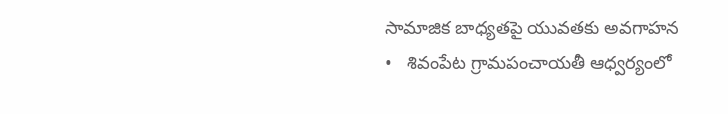సామాజిక బాధ్యతపై యువతకు అవగాహన   •   శివంపేట గ్రామపంచాయతీ ఆధ్వర్యంలో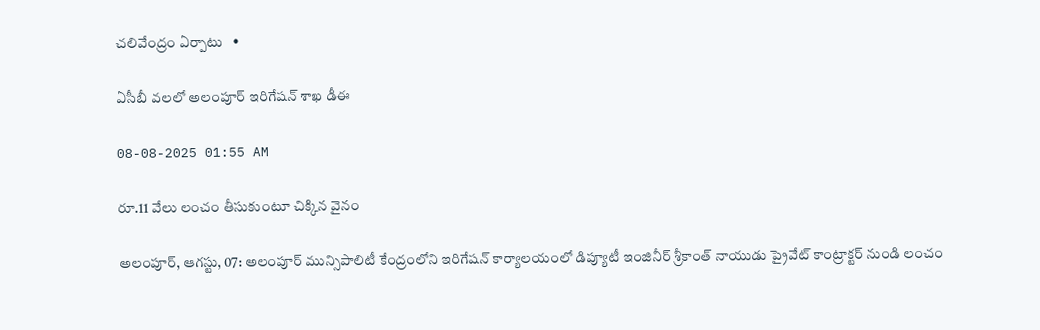చలివేంద్రం ఏర్పాటు   •

ఏసీబీ వలలో అలంపూర్ ఇరిగేషన్ శాఖ డీఈ

08-08-2025 01:55 AM

రూ.11 వేలు లంచం తీసుకుంటూ చిక్కిన వైనం

అలంపూర్, ఆగస్టు, 07: అలంపూర్ మున్సిపాలిటీ కేంద్రంలోని ఇరిగేషన్ కార్యాలయంలో డిప్యూటీ ఇంజినీర్ శ్రీకాంత్ నాయుడు ప్రైవేట్ కాంట్రాక్టర్ నుండి లంచం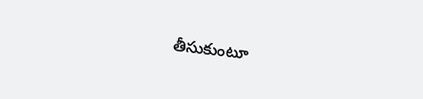తీసుకుంటూ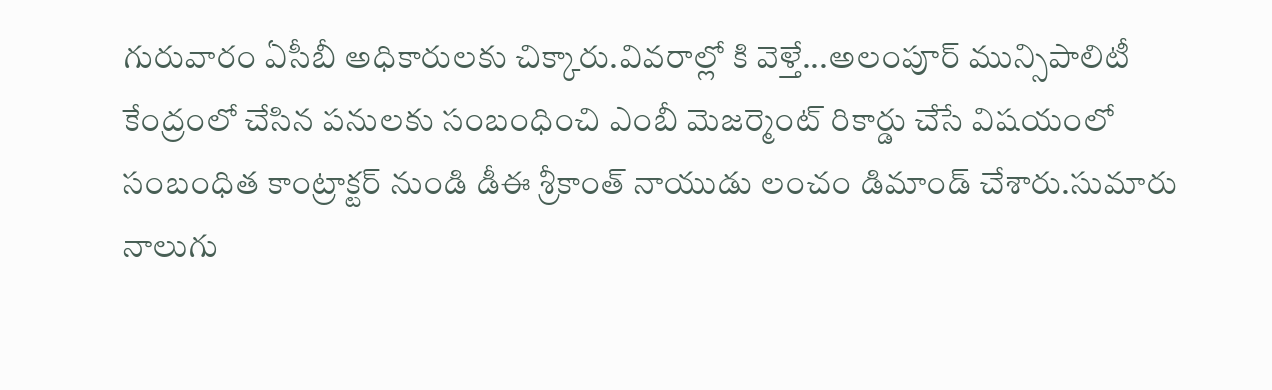గురువారం ఏసీబీ అధికారులకు చిక్కారు.వివరాల్లో కి వెళ్తే...అలంపూర్ మున్సిపాలిటీ కేంద్రంలో చేసిన పనులకు సంబంధించి ఎంబీ మెజర్మెంట్ రికార్డు చేసే విషయంలో సంబంధిత కాంట్రాక్టర్ నుండి డీఈ శ్రీకాంత్ నాయుడు లంచం డిమాండ్ చేశారు.సుమారు నాలుగు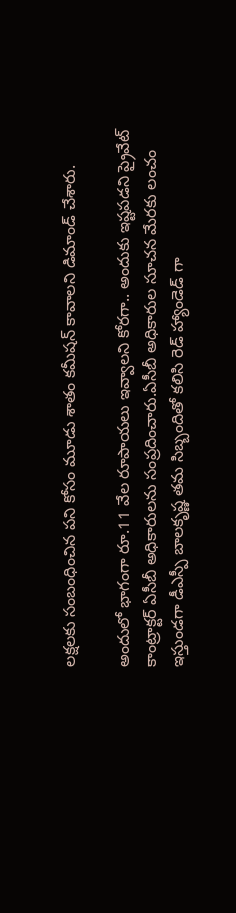లక్షలకు సంబంధించిన పని కోసం మూడు శాతం కమీషన్ కావాలని డిమాండ్ చేశారు.

అందులో భాగంగా రూ.11 వేల రూపాయలు ఇవ్వాలని కోరగా.. అందుకు ఇష్టపడని ప్రైవేట్ కాంట్రాక్టర్ ఏసీబీ అధికారులను సంప్రదించారు.ఏసీబీ అధికారుల సూచన మేరకు లంచం ఇస్తుండగా డీఎస్పీ బాలకృష్ణ తమ సిబ్బందితో కలిసి రెడ్ హ్యాండెడ్ గా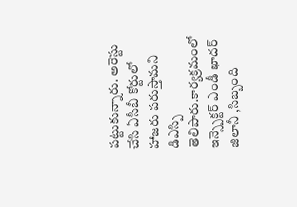పట్టుకున్నారు. అరెస్టు చేసి ఏసీబీ కోర్టులో హాజరు పరుస్తామని డిఎస్పి తెలిపారు.కార్యక్రమంలో ఇన్స్పెక్టర్ ఎండీ ఖాదర్ జిలానీ ,సిబ్బంది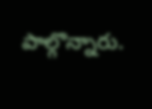పాల్గొన్నారు.